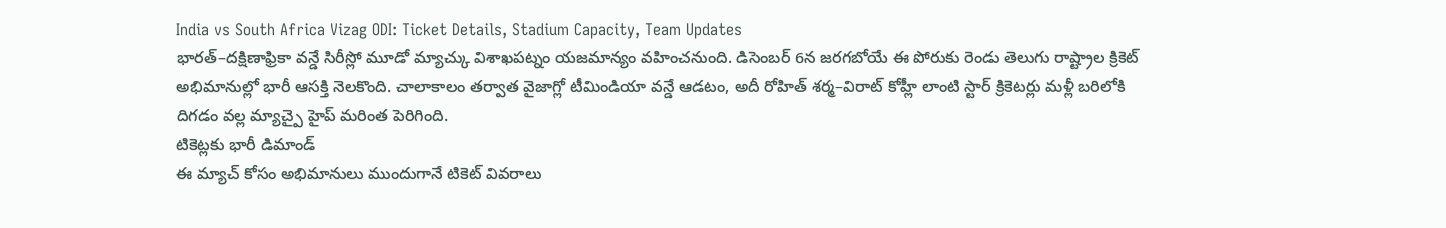India vs South Africa Vizag ODI: Ticket Details, Stadium Capacity, Team Updates
భారత్–దక్షిణాఫ్రికా వన్డే సిరీస్లో మూడో మ్యాచ్కు విశాఖపట్నం యజమాన్యం వహించనుంది. డిసెంబర్ 6న జరగబోయే ఈ పోరుకు రెండు తెలుగు రాష్ట్రాల క్రికెట్ అభిమానుల్లో భారీ ఆసక్తి నెలకొంది. చాలాకాలం తర్వాత వైజాగ్లో టీమిండియా వన్డే ఆడటం, అదీ రోహిత్ శర్మ–విరాట్ కోహ్లీ లాంటి స్టార్ క్రికెటర్లు మళ్లీ బరిలోకి దిగడం వల్ల మ్యాచ్పై హైప్ మరింత పెరిగింది.
టికెట్లకు భారీ డిమాండ్
ఈ మ్యాచ్ కోసం అభిమానులు ముందుగానే టికెట్ వివరాలు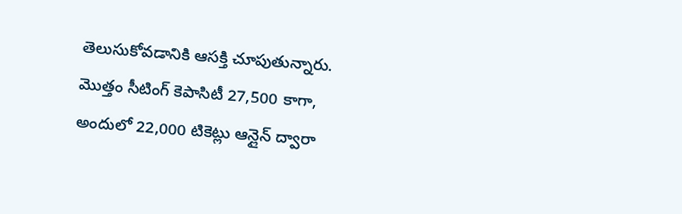తెలుసుకోవడానికి ఆసక్తి చూపుతున్నారు. మొత్తం సీటింగ్ కెపాసిటీ 27,500 కాగా, అందులో 22,000 టికెట్లు ఆన్లైన్ ద్వారా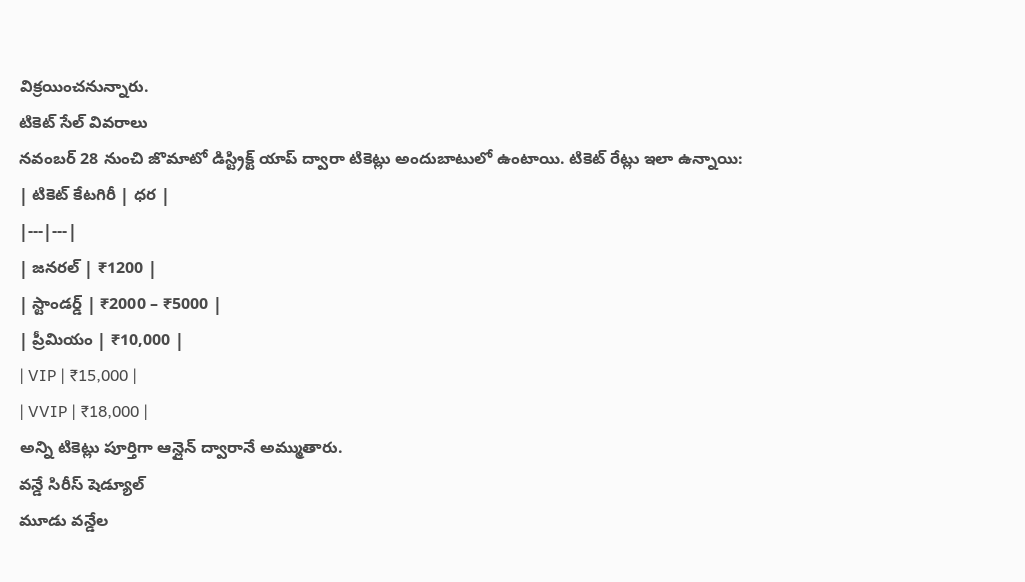విక్రయించనున్నారు.
టికెట్ సేల్ వివరాలు
నవంబర్ 28 నుంచి జొమాటో డిస్ట్రిక్ట్ యాప్ ద్వారా టికెట్లు అందుబాటులో ఉంటాయి. టికెట్ రేట్లు ఇలా ఉన్నాయి:
| టికెట్ కేటగిరీ | ధర |
|---|---|
| జనరల్ | ₹1200 |
| స్టాండర్డ్ | ₹2000 – ₹5000 |
| ప్రీమియం | ₹10,000 |
| VIP | ₹15,000 |
| VVIP | ₹18,000 |
అన్ని టికెట్లు పూర్తిగా ఆన్లైన్ ద్వారానే అమ్ముతారు.
వన్డే సిరీస్ షెడ్యూల్
మూడు వన్డేల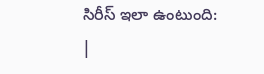సిరీస్ ఇలా ఉంటుంది:
|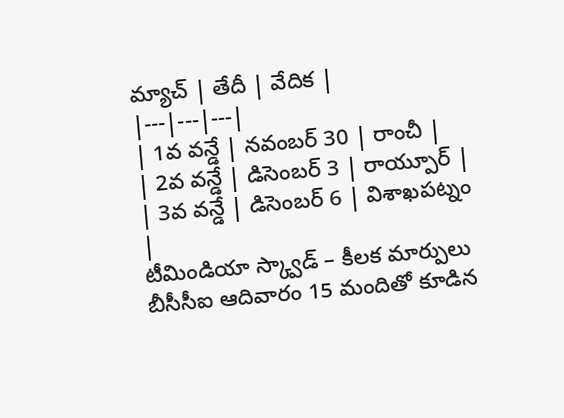మ్యాచ్ | తేదీ | వేదిక |
|---|---|---|
| 1వ వన్డే | నవంబర్ 30 | రాంచీ |
| 2వ వన్డే | డిసెంబర్ 3 | రాయ్పూర్ |
| 3వ వన్డే | డిసెంబర్ 6 | విశాఖపట్నం |
టీమిండియా స్క్వాడ్ – కీలక మార్పులు
బీసీసీఐ ఆదివారం 15 మందితో కూడిన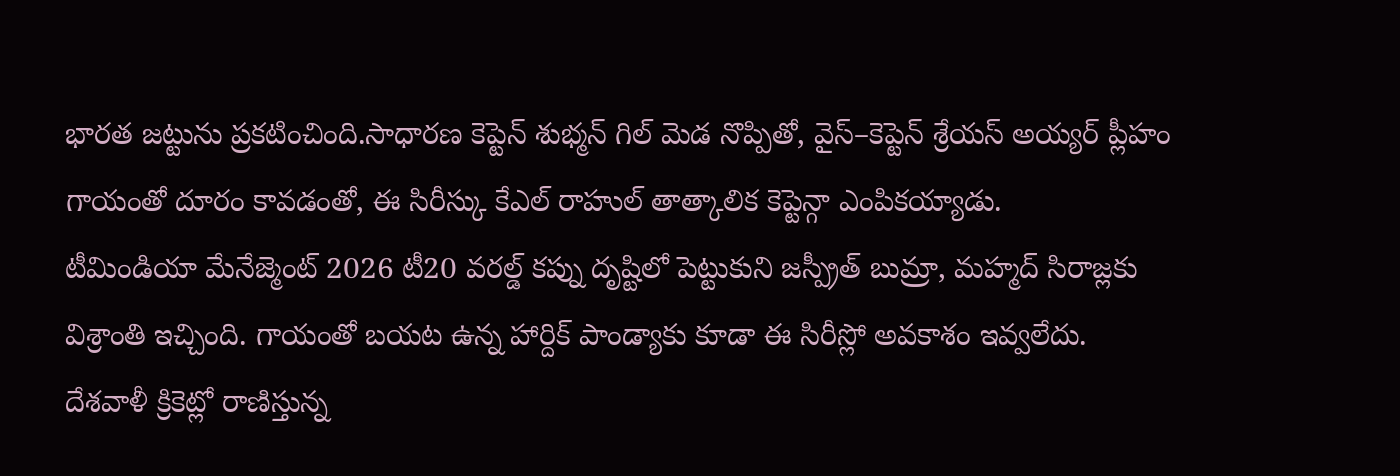భారత జట్టును ప్రకటించింది.సాధారణ కెప్టెన్ శుభ్మన్ గిల్ మెడ నొప్పితో, వైస్–కెప్టెన్ శ్రేయస్ అయ్యర్ ప్లీహం గాయంతో దూరం కావడంతో, ఈ సిరీస్కు కేఎల్ రాహుల్ తాత్కాలిక కెప్టెన్గా ఎంపికయ్యాడు.
టీమిండియా మేనేజ్మెంట్ 2026 టీ20 వరల్డ్ కప్ను దృష్టిలో పెట్టుకుని జస్ప్రీత్ బుమ్రా, మహ్మద్ సిరాజ్లకు విశ్రాంతి ఇచ్చింది. గాయంతో బయట ఉన్న హార్దిక్ పాండ్యాకు కూడా ఈ సిరీస్లో అవకాశం ఇవ్వలేదు.
దేశవాళీ క్రికెట్లో రాణిస్తున్న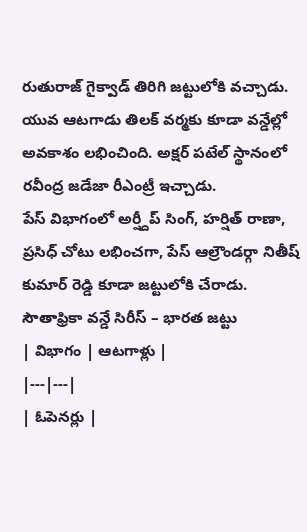రుతురాజ్ గైక్వాడ్ తిరిగి జట్టులోకి వచ్చాడు. యువ ఆటగాడు తిలక్ వర్మకు కూడా వన్డేల్లో అవకాశం లభించింది. అక్షర్ పటేల్ స్థానంలో రవీంద్ర జడేజా రీఎంట్రీ ఇచ్చాడు.
పేస్ విభాగంలో అర్ష్దీప్ సింగ్, హర్షిత్ రాణా, ప్రసిధ్ చోటు లభించగా, పేస్ ఆల్రౌండర్గా నితీష్ కుమార్ రెడ్డి కూడా జట్టులోకి చేరాడు.
సౌతాఫ్రికా వన్డే సిరీస్ – భారత జట్టు
| విభాగం | ఆటగాళ్లు |
|---|---|
| ఓపెనర్లు |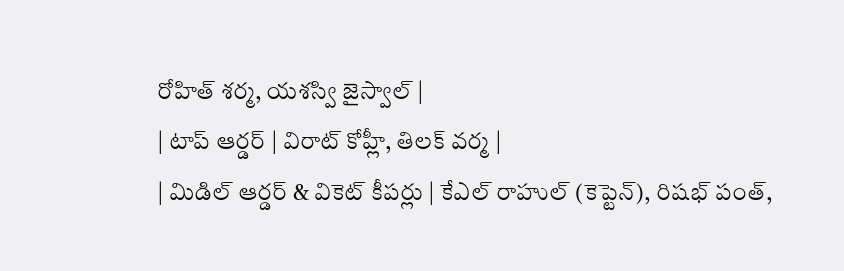రోహిత్ శర్మ, యశస్వి జైస్వాల్ |
| టాప్ ఆర్డర్ | విరాట్ కోహ్లీ, తిలక్ వర్మ |
| మిడిల్ ఆర్డర్ & వికెట్ కీపర్లు | కేఎల్ రాహుల్ (కెప్టెన్), రిషభ్ పంత్,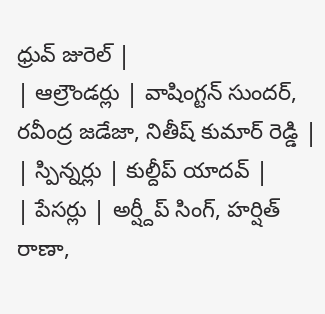ధ్రువ్ జురెల్ |
| ఆల్రౌండర్లు | వాషింగ్టన్ సుందర్, రవీంద్ర జడేజా, నితీష్ కుమార్ రెడ్డి |
| స్పిన్నర్లు | కుల్దీప్ యాదవ్ |
| పేసర్లు | అర్ష్దీప్ సింగ్, హర్షిత్ రాణా,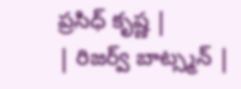ప్రసిధ్ కృష్ణ |
| రిజర్వ్ బాట్స్మన్ |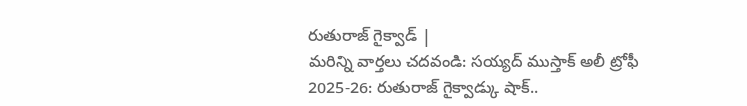రుతురాజ్ గైక్వాడ్ |
మరిన్ని వార్తలు చదవండి: సయ్యద్ ముస్తాక్ అలీ ట్రోఫీ 2025-26: రుతురాజ్ గైక్వాడ్కు షాక్..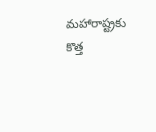మహారాష్ట్రకు కొత్త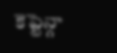కెప్టెన్గా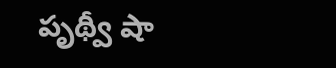పృథ్వీ షా